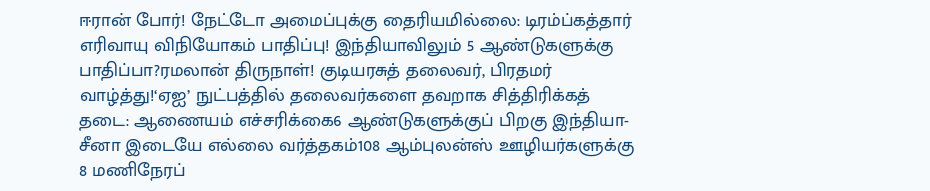ஈரான் போர்! நேட்டோ அமைப்புக்கு தைரியமில்லை: டிரம்ப்கத்தார் எரிவாயு விநியோகம் பாதிப்பு! இந்தியாவிலும் 5 ஆண்டுகளுக்கு பாதிப்பா?ரமலான் திருநாள்! குடியரசுத் தலைவர், பிரதமர் வாழ்த்து!‘ஏஐ’ நுட்பத்தில் தலைவர்களை தவறாக சித்திரிக்கத் தடை: ஆணையம் எச்சரிக்கை6 ஆண்டுகளுக்குப் பிறகு இந்தியா-சீனா இடையே எல்லை வர்த்தகம்108 ஆம்புலன்ஸ் ஊழியர்களுக்கு 8 மணிநேரப்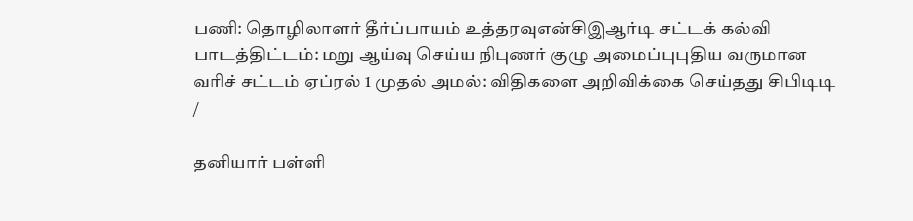பணி: தொழிலாளர் தீர்ப்பாயம் உத்தரவுஎன்சிஇஆர்டி சட்டக் கல்வி பாடத்திட்டம்: மறு ஆய்வு செய்ய நிபுணர் குழு அமைப்புபுதிய வருமான வரிச் சட்டம் ஏப்ரல் 1 முதல் அமல்: விதிகளை அறிவிக்கை செய்தது சிபிடிடி
/

தனியார் பள்ளி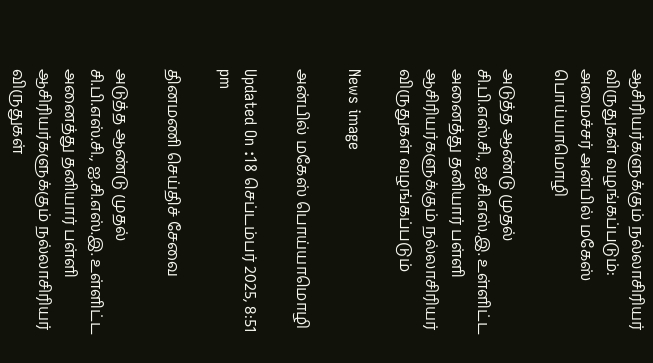ஆசிரியர்களுக்கும் நல்லாசிரியர் விருதுகள் வழங்கப்படும்: அமைச்சர் அன்பில் மகேஸ் பொய்யாமொழி

அடுத்த ஆண்டு முதல் சி.பி.எஸ்.சி., ஐ.சி.எஸ்.இ. உள்ளிட்ட அனைத்து தனியார் பள்ளி ஆசிரியர்களுக்கும் நல்லாசிரியர் விருதுகள் வழங்கப்படும்

News image

அன்பில் மகேஸ் பொய்யாமொழி

Updated On :18 செப்டம்பர் 2025, 8:51 pm

தினமணி செய்திச் சேவை

அடுத்த ஆண்டு முதல் சி.பி.எஸ்.சி., ஐ.சி.எஸ்.இ. உள்ளிட்ட அனைத்து தனியார் பள்ளி ஆசிரியர்களுக்கும் நல்லாசிரியர் விருதுகள்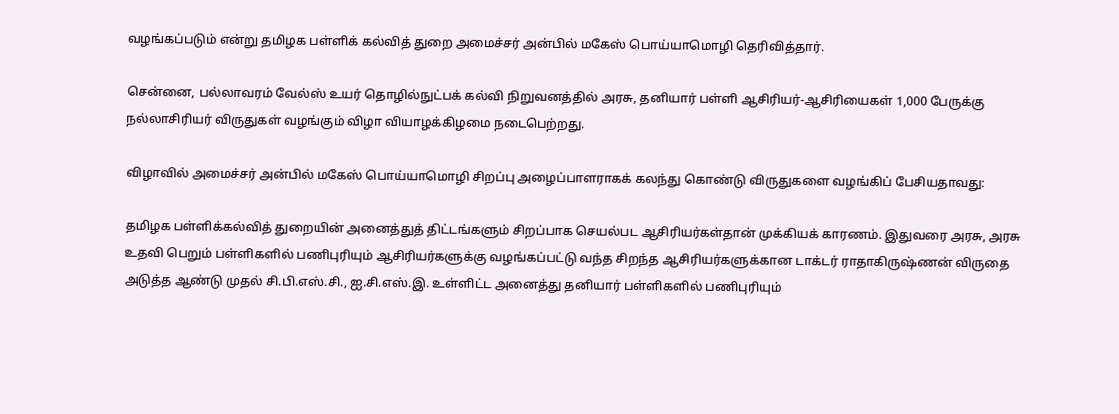வழங்கப்படும் என்று தமிழக பள்ளிக் கல்வித் துறை அமைச்சர் அன்பில் மகேஸ் பொய்யாமொழி தெரிவித்தார்.

சென்னை, பல்லாவரம் வேல்ஸ் உயர் தொழில்நுட்பக் கல்வி நிறுவனத்தில் அரசு, தனியார் பள்ளி ஆசிரியர்-ஆசிரியைகள் 1,000 பேருக்கு நல்லாசிரியர் விருதுகள் வழங்கும் விழா வியாழக்கிழமை நடைபெற்றது.

விழாவில் அமைச்சர் அன்பில் மகேஸ் பொய்யாமொழி சிறப்பு அழைப்பாளராகக் கலந்து கொண்டு விருதுகளை வழங்கிப் பேசியதாவது:

தமிழக பள்ளிக்கல்வித் துறையின் அனைத்துத் திட்டங்களும் சிறப்பாக செயல்பட ஆசிரியர்கள்தான் முக்கியக் காரணம். இதுவரை அரசு, அரசு உதவி பெறும் பள்ளிகளில் பணிபுரியும் ஆசிரியர்களுக்கு வழங்கப்பட்டு வந்த சிறந்த ஆசிரியர்களுக்கான டாக்டர் ராதாகிருஷ்ணன் விருதை அடுத்த ஆண்டு முதல் சி.பி.எஸ்.சி., ஐ.சி.எஸ்.இ. உள்ளிட்ட அனைத்து தனியார் பள்ளிகளில் பணிபுரியும்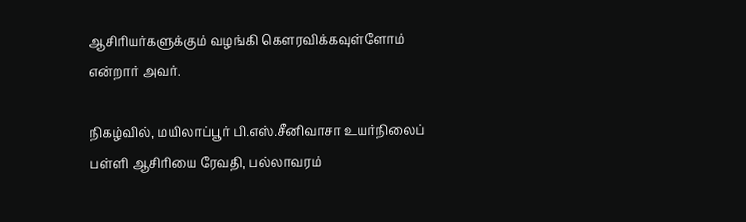ஆசிரியர்களுக்கும் வழங்கி கௌரவிக்கவுள்ளோம் என்றார் அவர்.

நிகழ்வில், மயிலாப்பூர் பி.எஸ்.சீனிவாசா உயர்நிலைப் பள்ளி ஆசிரியை ரேவதி, பல்லாவரம்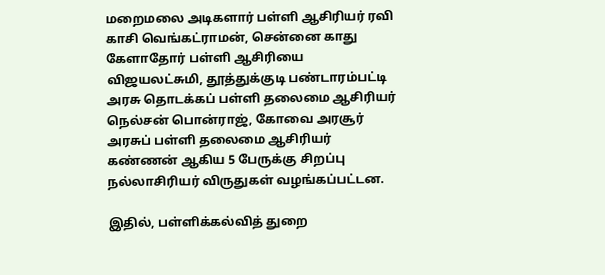மறைமலை அடிகளார் பள்ளி ஆசிரியர் ரவி காசி வெங்கட்ராமன், சென்னை காது கேளாதோர் பள்ளி ஆசிரியை விஜயலட்சுமி, தூத்துக்குடி பண்டாரம்பட்டி அரசு தொடக்கப் பள்ளி தலைமை ஆசிரியர் நெல்சன் பொன்ராஜ், கோவை அரசூர் அரசுப் பள்ளி தலைமை ஆசிரியர் கண்ணன் ஆகிய 5 பேருக்கு சிறப்பு நல்லாசிரியர் விருதுகள் வழங்கப்பட்டன.

இதில், பள்ளிக்கல்வித் துறை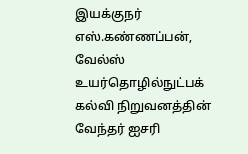இயக்குநர் எஸ்.கண்ணப்பன், வேல்ஸ் உயர்தொழில்நுட்பக் கல்வி நிறுவனத்தின் வேந்தர் ஐசரி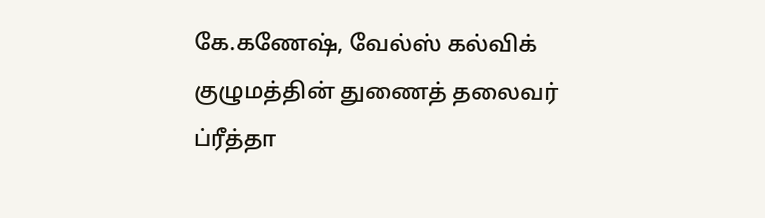கே.கணேஷ், வேல்ஸ் கல்விக் குழுமத்தின் துணைத் தலைவர் ப்ரீத்தா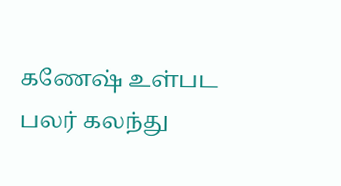கணேஷ் உள்பட பலர் கலந்து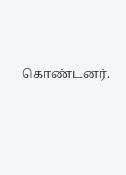கொண்டனர்.